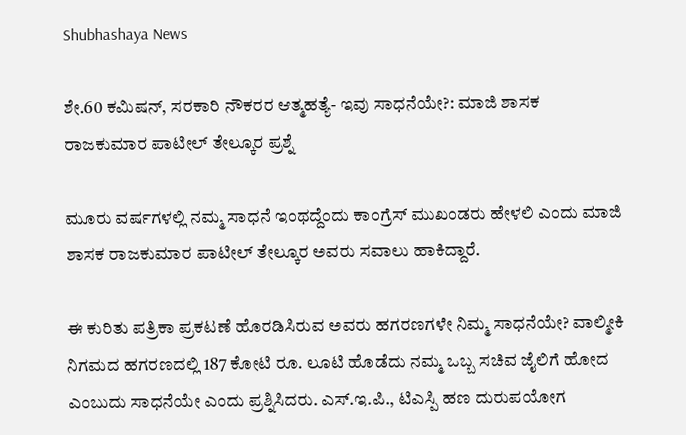Shubhashaya News

ಶೇ.60 ಕಮಿಷನ್, ಸರಕಾರಿ ನೌಕರರ ಆತ್ಮಹತ್ಯೆ- ಇವು ಸಾಧನೆಯೇ?: ಮಾಜಿ ಶಾಸಕ ರಾಜಕುಮಾರ ಪಾಟೀಲ್ ತೇಲ್ಕೂರ ಪ್ರಶ್ನೆ

ಮೂರು ವರ್ಷಗಳಲ್ಲಿ ನಮ್ಮ ಸಾಧನೆ ಇಂಥದ್ದೆಂದು ಕಾಂಗ್ರೆಸ್ ಮುಖಂಡರು ಹೇಳಲಿ ಎಂದು ಮಾಜಿ ಶಾಸಕ ರಾಜಕುಮಾರ ಪಾಟೀಲ್ ತೇಲ್ಕೂರ ಅವರು ಸವಾಲು ಹಾಕಿದ್ದಾರೆ.

ಈ ಕುರಿತು ಪತ್ರಿಕಾ ಪ್ರಕಟಣೆ ಹೊರಡಿಸಿರುವ ಅವರು ಹಗರಣಗಳೇ ನಿಮ್ಮ ಸಾಧನೆಯೇ? ವಾಲ್ಮೀಕಿ ನಿಗಮದ ಹಗರಣದಲ್ಲಿ 187 ಕೋಟಿ ರೂ. ಲೂಟಿ ಹೊಡೆದು ನಮ್ಮ ಒಬ್ಬ ಸಚಿವ ಜೈಲಿಗೆ ಹೋದ ಎಂಬುದು ಸಾಧನೆಯೇ ಎಂದು ಪ್ರಶ್ನಿಸಿದರು. ಎಸ್.ಇ.ಪಿ., ಟಿಎಸ್ಪಿ ಹಣ ದುರುಪಯೋಗ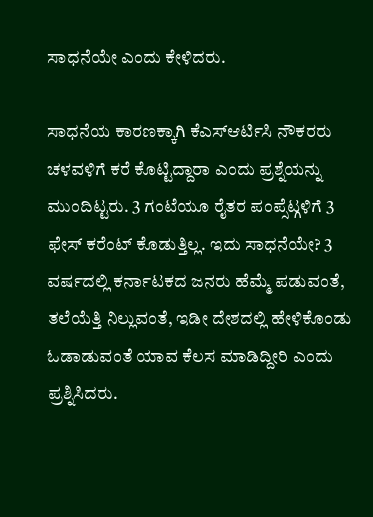ಸಾಧನೆಯೇ ಎಂದು ಕೇಳಿದರು.

ಸಾಧನೆಯ ಕಾರಣಕ್ಕಾಗಿ ಕೆಎಸ್ಆರ್ಟಿಸಿ ನೌಕರರು ಚಳವಳಿಗೆ ಕರೆ ಕೊಟ್ಟಿದ್ದಾರಾ ಎಂದು ಪ್ರಶ್ನೆಯನ್ನು ಮುಂದಿಟ್ಟರು. 3 ಗಂಟೆಯೂ ರೈತರ ಪಂಪ್ಸೆಟ್ಗಳಿಗೆ 3 ಫೇಸ್ ಕರೆಂಟ್ ಕೊಡುತ್ತಿಲ್ಲ. ಇದು ಸಾಧನೆಯೇ? 3 ವರ್ಷದಲ್ಲಿ ಕರ್ನಾಟಕದ ಜನರು ಹೆಮ್ಮೆ ಪಡುವಂತೆ, ತಲೆಯೆತ್ತಿ ನಿಲ್ಲುವಂತೆ, ಇಡೀ ದೇಶದಲ್ಲಿ ಹೇಳಿಕೊಂಡು ಓಡಾಡುವಂತೆ ಯಾವ ಕೆಲಸ ಮಾಡಿದ್ದೀರಿ ಎಂದು ಪ್ರಶ್ನಿಸಿದರು.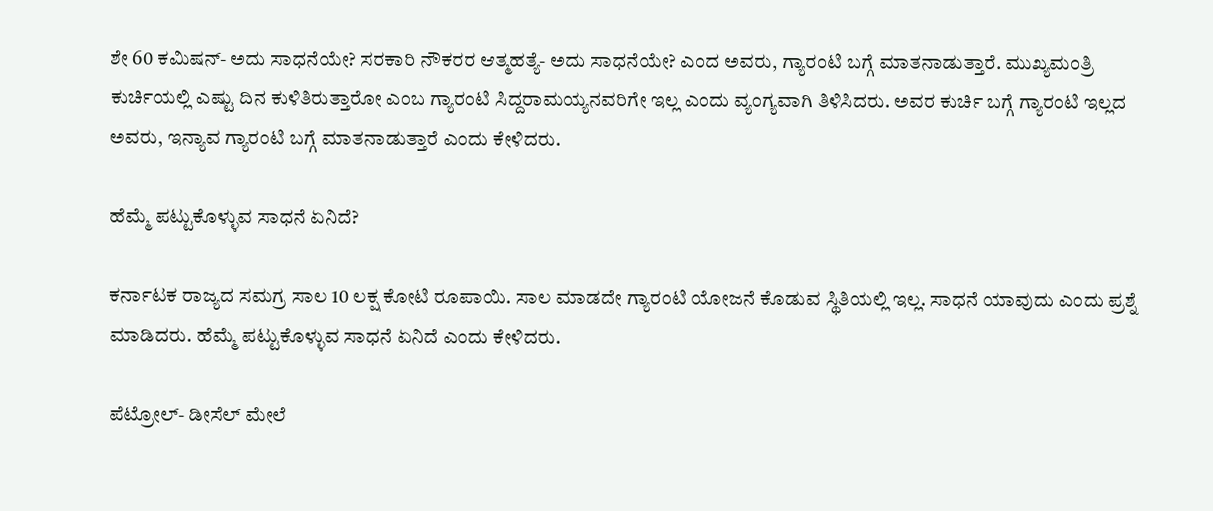ಶೇ 60 ಕಮಿಷನ್- ಅದು ಸಾಧನೆಯೇ? ಸರಕಾರಿ ನೌಕರರ ಆತ್ಮಹತ್ಯೆ- ಅದು ಸಾಧನೆಯೇ? ಎಂದ ಅವರು, ಗ್ಯಾರಂಟಿ ಬಗ್ಗೆ ಮಾತನಾಡುತ್ತಾರೆ. ಮುಖ್ಯಮಂತ್ರಿ ಕುರ್ಚಿಯಲ್ಲಿ ಎಷ್ಟು ದಿನ ಕುಳಿತಿರುತ್ತಾರೋ ಎಂಬ ಗ್ಯಾರಂಟಿ ಸಿದ್ದರಾಮಯ್ಯನವರಿಗೇ ಇಲ್ಲ ಎಂದು ವ್ಯಂಗ್ಯವಾಗಿ ತಿಳಿಸಿದರು. ಅವರ ಕುರ್ಚಿ ಬಗ್ಗೆ ಗ್ಯಾರಂಟಿ ಇಲ್ಲದ ಅವರು, ಇನ್ಯಾವ ಗ್ಯಾರಂಟಿ ಬಗ್ಗೆ ಮಾತನಾಡುತ್ತಾರೆ ಎಂದು ಕೇಳಿದರು.

ಹೆಮ್ಮೆ ಪಟ್ಟುಕೊಳ್ಳುವ ಸಾಧನೆ ಏನಿದೆ?

ಕರ್ನಾಟಕ ರಾಜ್ಯದ ಸಮಗ್ರ ಸಾಲ 10 ಲಕ್ಷ ಕೋಟಿ ರೂಪಾಯಿ. ಸಾಲ ಮಾಡದೇ ಗ್ಯಾರಂಟಿ ಯೋಜನೆ ಕೊಡುವ ಸ್ಥಿತಿಯಲ್ಲಿ ಇಲ್ಲ. ಸಾಧನೆ ಯಾವುದು ಎಂದು ಪ್ರಶ್ನೆ ಮಾಡಿದರು. ಹೆಮ್ಮೆ ಪಟ್ಟುಕೊಳ್ಳುವ ಸಾಧನೆ ಏನಿದೆ ಎಂದು ಕೇಳಿದರು.

ಪೆಟ್ರೋಲ್- ಡೀಸೆಲ್ ಮೇಲೆ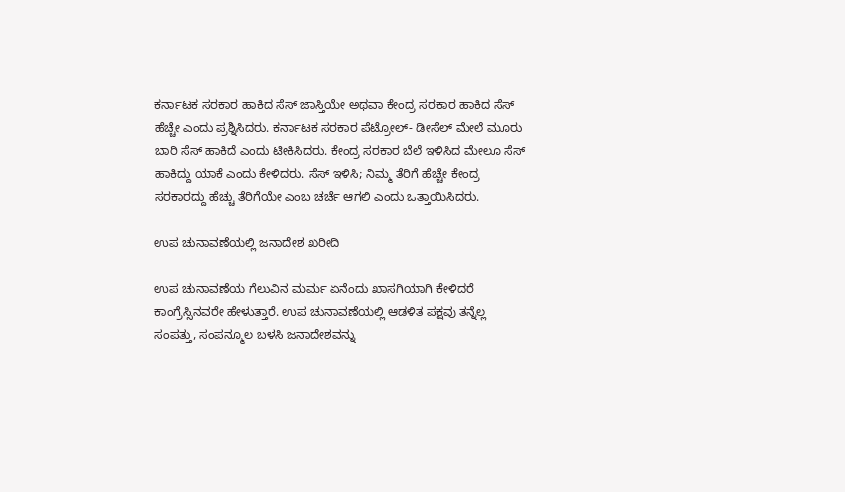ಕರ್ನಾಟಕ ಸರಕಾರ ಹಾಕಿದ ಸೆಸ್ ಜಾಸ್ತಿಯೇ ಅಥವಾ ಕೇಂದ್ರ ಸರಕಾರ ಹಾಕಿದ ಸೆಸ್ ಹೆಚ್ಚೇ ಎಂದು ಪ್ರಶ್ನಿಸಿದರು. ಕರ್ನಾಟಕ ಸರಕಾರ ಪೆಟ್ರೋಲ್- ಡೀಸೆಲ್ ಮೇಲೆ ಮೂರು ಬಾರಿ ಸೆಸ್ ಹಾಕಿದೆ ಎಂದು ಟೀಕಿಸಿದರು. ಕೇಂದ್ರ ಸರಕಾರ ಬೆಲೆ ಇಳಿಸಿದ ಮೇಲೂ ಸೆಸ್ ಹಾಕಿದ್ದು ಯಾಕೆ ಎಂದು ಕೇಳಿದರು. ಸೆಸ್ ಇಳಿಸಿ; ನಿಮ್ಮ ತೆರಿಗೆ ಹೆಚ್ಚೇ ಕೇಂದ್ರ ಸರಕಾರದ್ದು ಹೆಚ್ಚು ತೆರಿಗೆಯೇ ಎಂಬ ಚರ್ಚೆ ಆಗಲಿ ಎಂದು ಒತ್ತಾಯಿಸಿದರು.

ಉಪ ಚುನಾವಣೆಯಲ್ಲಿ ಜನಾದೇಶ ಖರೀದಿ

ಉಪ ಚುನಾವಣೆಯ ಗೆಲುವಿನ ಮರ್ಮ ಏನೆಂದು ಖಾಸಗಿಯಾಗಿ ಕೇಳಿದರೆ ಕಾಂಗ್ರೆಸ್ಸಿನವರೇ ಹೇಳುತ್ತಾರೆ. ಉಪ ಚುನಾವಣೆಯಲ್ಲಿ ಆಡಳಿತ ಪಕ್ಷವು ತನ್ನೆಲ್ಲ ಸಂಪತ್ತು, ಸಂಪನ್ಮೂಲ ಬಳಸಿ ಜನಾದೇಶವನ್ನು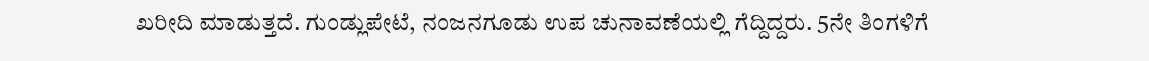ಖರೀದಿ ಮಾಡುತ್ತದೆ. ಗುಂಡ್ಲುಪೇಟೆ, ನಂಜನಗೂಡು ಉಪ ಚುನಾವಣೆಯಲ್ಲಿ ಗೆದ್ದಿದ್ದರು. 5ನೇ ತಿಂಗಳಿಗೆ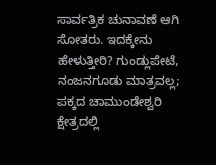ಸಾರ್ವತ್ರಿಕ ಚುನಾವಣೆ ಆಗಿ ಸೋತರು. ಇದಕ್ಕೇನು ಹೇಳುತ್ತೀರಿ? ಗುಂಡ್ಲುಪೇಟೆ, ನಂಜನಗೂಡು ಮಾತ್ರವಲ್ಲ; ಪಕ್ಕದ ಚಾಮುಂಡೇಶ್ವರಿ ಕ್ಷೇತ್ರದಲ್ಲಿ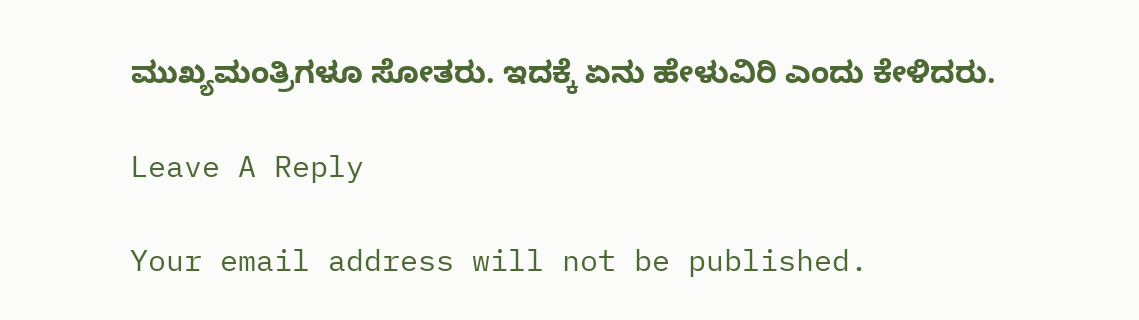ಮುಖ್ಯಮಂತ್ರಿಗಳೂ ಸೋತರು. ಇದಕ್ಕೆ ಏನು ಹೇಳುವಿರಿ ಎಂದು ಕೇಳಿದರು.

Leave A Reply

Your email address will not be published.